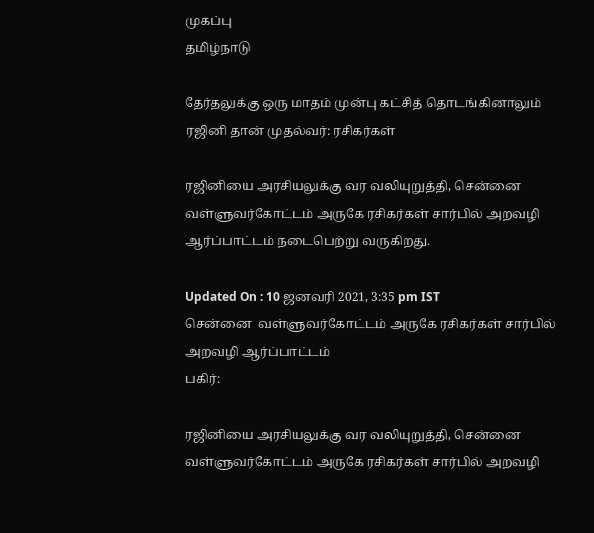முகப்பு
தமிழ்நாடு

தேர்தலுக்கு ஒரு மாதம் முன்பு கட்சித் தொடங்கினாலும் ரஜினி தான் முதல்வர்: ரசிகர்கள்

ரஜினியை அரசியலுக்கு வர வலியுறுத்தி, சென்னை  வள்ளுவர்கோட்டம் அருகே ரசிகர்கள் சார்பில் அறவழி ஆர்ப்பாட்டம் நடைபெற்று வருகிறது.

Updated On : 10 ஜனவரி 2021, 3:35 pm IST
சென்னை  வள்ளுவர்கோட்டம் அருகே ரசிகர்கள் சார்பில் அறவழி ஆர்ப்பாட்டம்
பகிர்:

ரஜினியை அரசியலுக்கு வர வலியுறுத்தி, சென்னை  வள்ளுவர்கோட்டம் அருகே ரசிகர்கள் சார்பில் அறவழி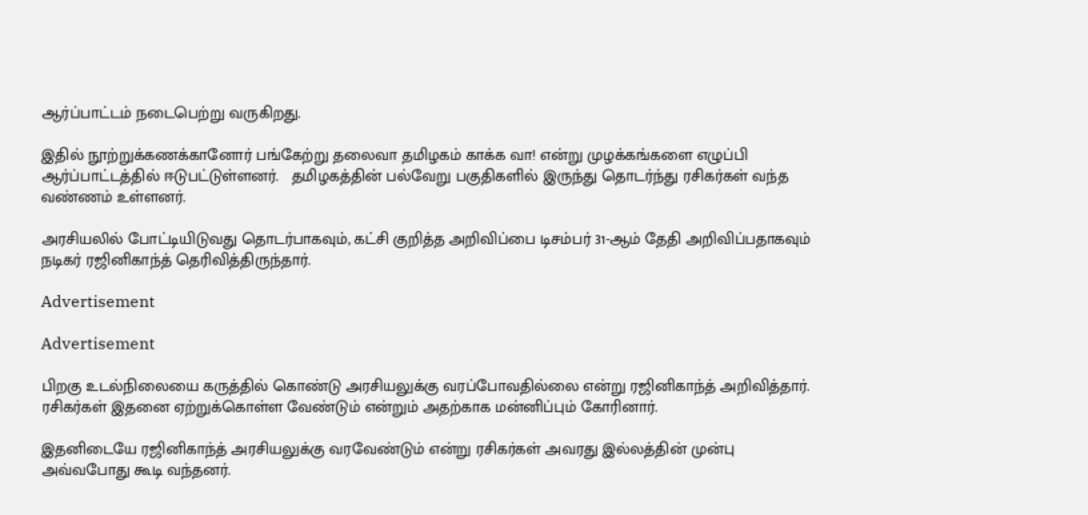ஆர்ப்பாட்டம் நடைபெற்று வருகிறது.

இதில் நூற்றுக்கணக்கானோர் பங்கேற்று தலைவா தமிழகம் காக்க வா! என்று முழக்கங்களை எழுப்பி ஆர்ப்பாட்டத்தில் ஈடுபட்டுள்ளனர்.   தமிழகத்தின் பல்வேறு பகுதிகளில் இருந்து தொடர்ந்து ரசிகர்கள் வந்த வண்ணம் உள்ளனர்.

அரசியலில் போட்டியிடுவது தொடர்பாகவும், கட்சி குறித்த அறிவிப்பை டிசம்பர் 31-ஆம் தேதி அறிவிப்பதாகவும் நடிகர் ரஜினிகாந்த் தெரிவித்திருந்தார்.

Advertisement

Advertisement

பிறகு உடல்நிலையை கருத்தில் கொண்டு அரசியலுக்கு வரப்போவதில்லை என்று ரஜினிகாந்த் அறிவித்தார். ரசிகர்கள் இதனை ஏற்றுக்கொள்ள வேண்டும் என்றும் அதற்காக மன்னிப்பும் கோரினார்.

இதனிடையே ரஜினிகாந்த் அரசியலுக்கு வரவேண்டும் என்று ரசிகர்கள் அவரது இல்லத்தின் முன்பு அவ்வபோது கூடி வந்தனர்.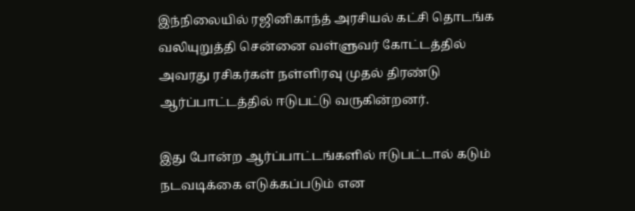இந்நிலையில் ரஜினிகாந்த் அரசியல் கட்சி தொடங்க வலியுறுத்தி சென்னை வள்ளுவர் கோட்டத்தில் அவரது ரசிகர்கள் நள்ளிரவு முதல் திரண்டு ஆர்ப்பாட்டத்தில் ஈடுபட்டு வருகின்றனர்.

இது போன்ற ஆர்ப்பாட்டங்களில் ஈடுபட்டால் கடும் நடவடிக்கை எடுக்கப்படும் என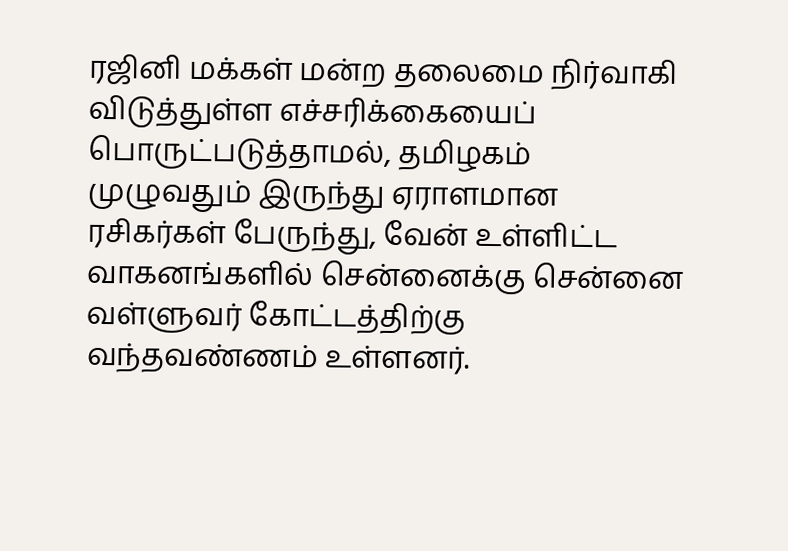ரஜினி மக்கள் மன்ற தலைமை நிர்வாகி விடுத்துள்ள எச்சரிக்கையைப் பொருட்படுத்தாமல், தமிழகம் முழுவதும் இருந்து ஏராளமான ரசிகர்கள் பேருந்து, வேன் உள்ளிட்ட வாகனங்களில் சென்னைக்கு சென்னை வள்ளுவர் கோட்டத்திற்கு வந்தவண்ணம் உள்ளனர்.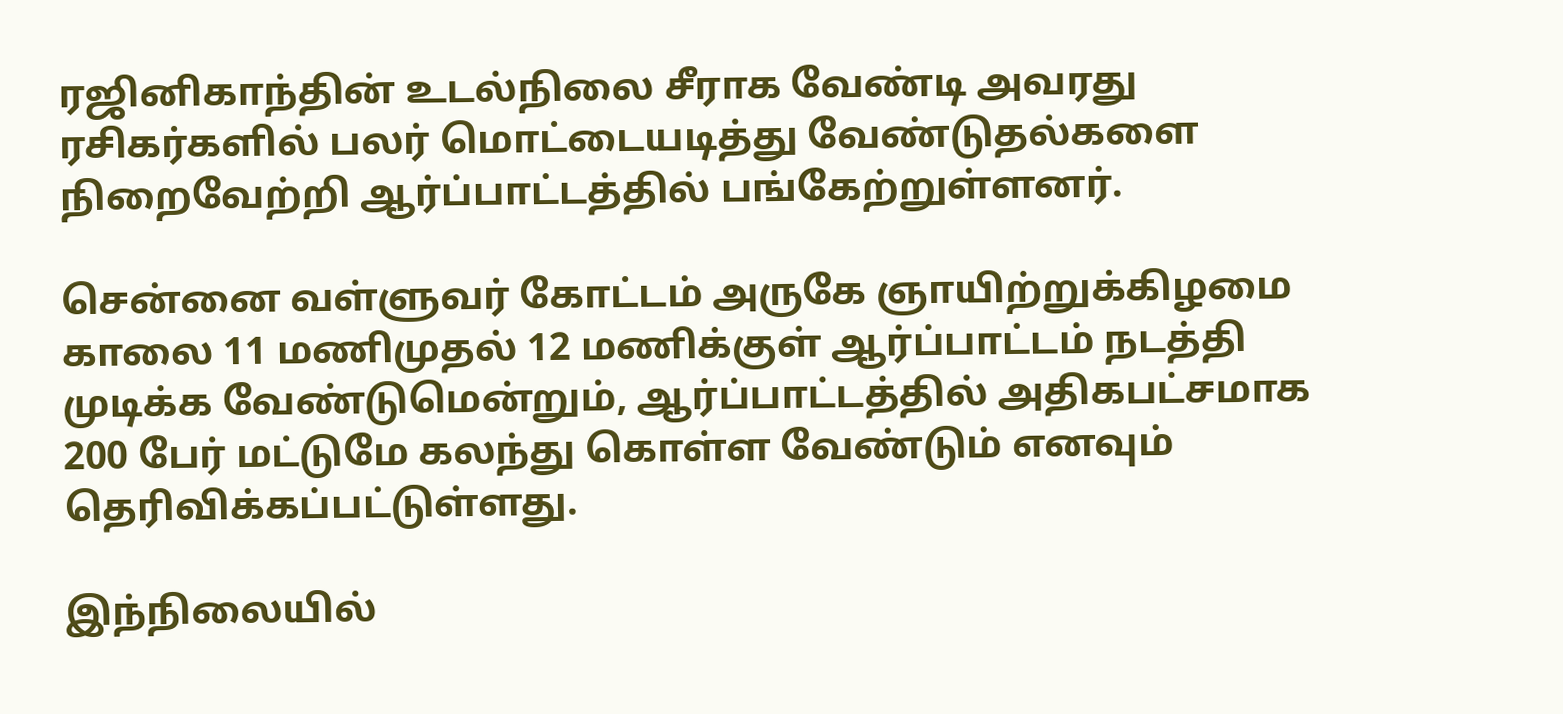ரஜினிகாந்தின் உடல்நிலை சீராக வேண்டி அவரது ரசிகர்களில் பலர் மொட்டையடித்து வேண்டுதல்களை நிறைவேற்றி ஆர்ப்பாட்டத்தில் பங்கேற்றுள்ளனர்.

சென்னை வள்ளுவர் கோட்டம் அருகே ஞாயிற்றுக்கிழமை காலை 11 மணிமுதல் 12 மணிக்குள் ஆர்ப்பாட்டம் நடத்தி முடிக்க வேண்டுமென்றும், ஆர்ப்பாட்டத்தில் அதிகபட்சமாக 200 பேர் மட்டுமே கலந்து கொள்ள வேண்டும் எனவும் தெரிவிக்கப்பட்டுள்ளது.

இந்நிலையில்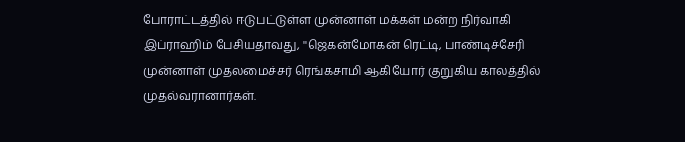போராட்டத்தில் ஈடுபட்டுள்ள முன்னாள் மக்கள் மன்ற நிர்வாகி இப்ராஹிம் பேசியதாவது, ''ஜெகன்மோகன் ரெட்டி, பாண்டிச்சேரி முன்னாள் முதலமைச்சர் ரெங்கசாமி ஆகியோர் குறுகிய காலத்தில் முதல்வரானார்கள்.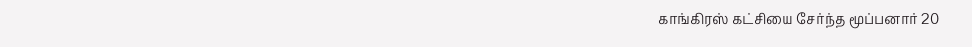காங்கிரஸ் கட்சியை சேர்ந்த மூப்பனார் 20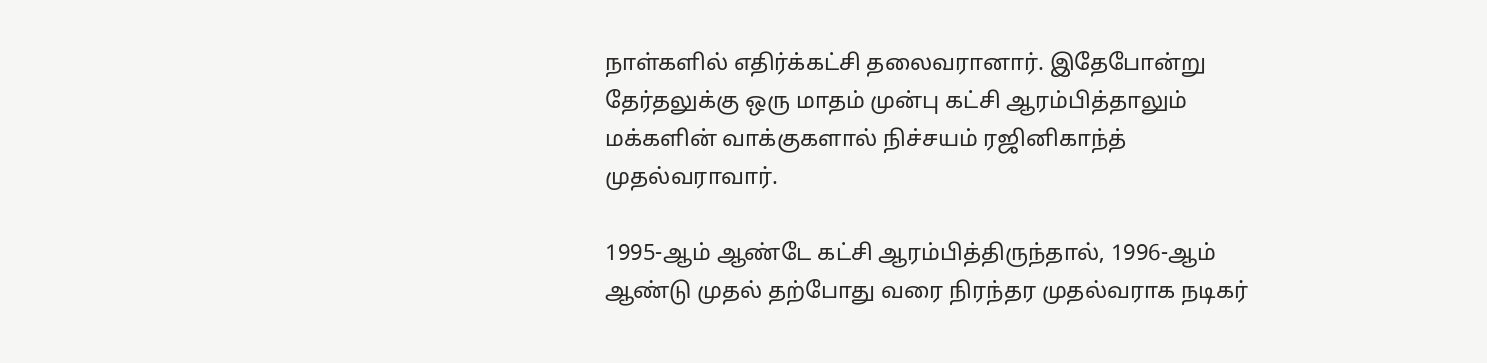நாள்களில் எதிர்க்கட்சி தலைவரானார். இதேபோன்று தேர்தலுக்கு ஒரு மாதம் முன்பு கட்சி ஆரம்பித்தாலும் மக்களின் வாக்குகளால் நிச்சயம் ரஜினிகாந்த் முதல்வராவார்.

1995-ஆம் ஆண்டே கட்சி ஆரம்பித்திருந்தால், 1996-ஆம் ஆண்டு முதல் தற்போது வரை நிரந்தர முதல்வராக நடிகர்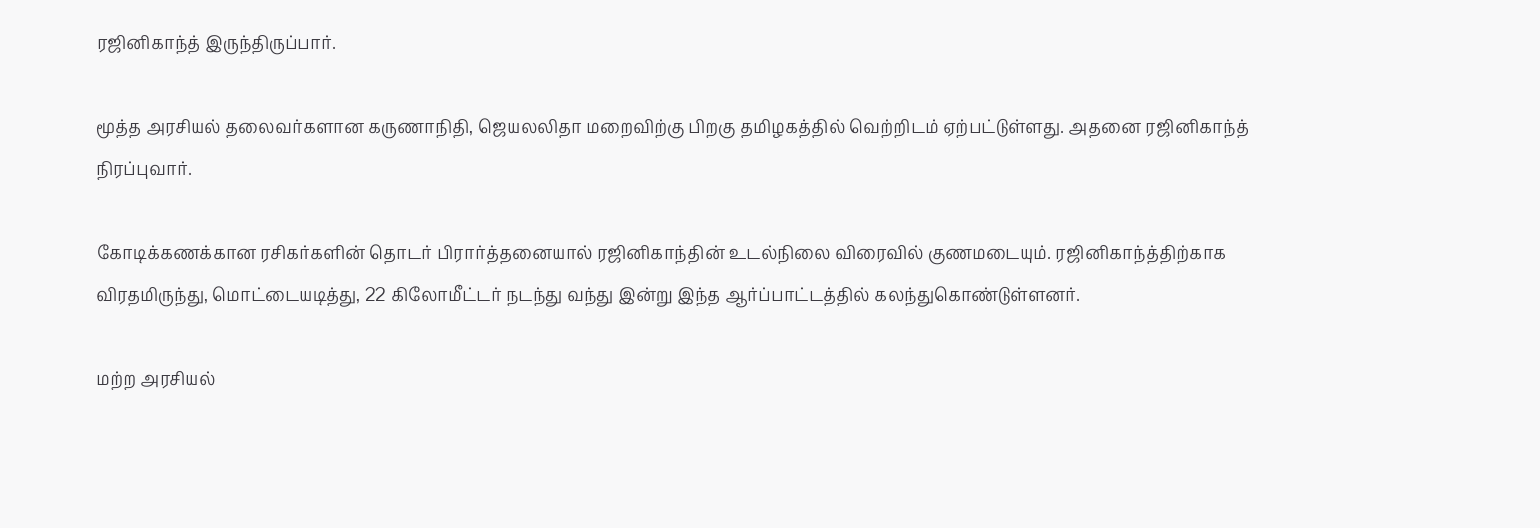ரஜினிகாந்த் இருந்திருப்பார்.

மூத்த அரசியல் தலைவர்களான கருணாநிதி, ஜெயலலிதா மறைவிற்கு பிறகு தமிழகத்தில் வெற்றிடம் ஏற்பட்டுள்ளது. அதனை ரஜினிகாந்த் நிரப்புவார்.

கோடிக்கணக்கான ரசிகர்களின் தொடர் பிரார்த்தனையால் ரஜினிகாந்தின் உடல்நிலை விரைவில் குணமடையும். ரஜினிகாந்த்திற்காக விரதமிருந்து, மொட்டையடித்து, 22 கிலோமீட்டர் நடந்து வந்து இன்று இந்த ஆர்ப்பாட்டத்தில் கலந்துகொண்டுள்ளனர்.

மற்ற அரசியல்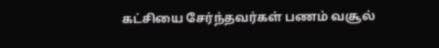கட்சியை சேர்ந்தவர்கள் பணம் வசூல்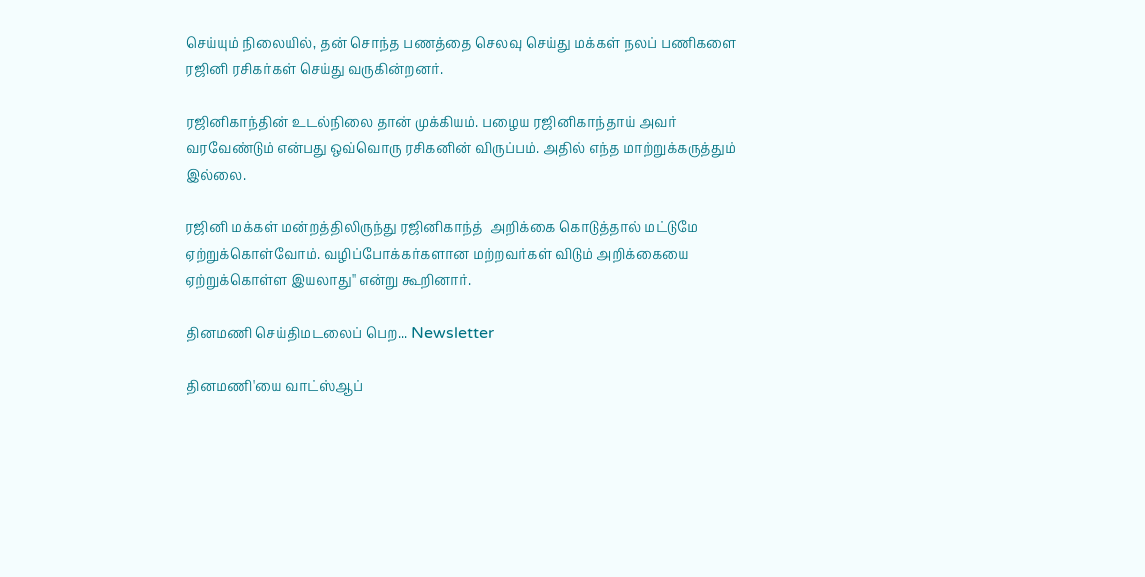செய்யும் நிலையில், தன் சொந்த பணத்தை செலவு செய்து மக்கள் நலப் பணிகளை ரஜினி ரசிகர்கள் செய்து வருகின்றனர்.

ரஜினிகாந்தின் உடல்நிலை தான் முக்கியம். பழைய ரஜினிகாந்தாய் அவர் வரவேண்டும் என்பது ஒவ்வொரு ரசிகனின் விருப்பம். அதில் எந்த மாற்றுக்கருத்தும் இல்லை.

ரஜினி மக்கள் மன்றத்திலிருந்து ரஜினிகாந்த்  அறிக்கை கொடுத்தால் மட்டுமே ஏற்றுக்கொள்வோம். வழிப்போக்கர்களான மற்றவர்கள் விடும் அறிக்கையை ஏற்றுக்கொள்ள இயலாது'' என்று கூறினார்.

தினமணி செய்திமடலைப் பெற... Newsletter

தினமணி'யை வாட்ஸ்ஆப்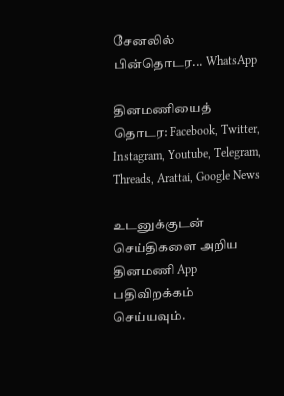சேனலில் பின்தொடர... WhatsApp

தினமணியைத் தொடர: Facebook, Twitter, Instagram, Youtube, Telegram, Threads, Arattai, Google News

உடனுக்குடன் செய்திகளை அறிய தினமணி App பதிவிறக்கம் செய்யவும்.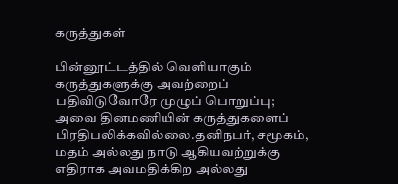கருத்துகள்

பின்னூட்டத்தில் வெளியாகும் கருத்துகளுக்கு அவற்றைப் பதிவிடுவோரே முழுப் பொறுப்பு; அவை தினமணியின் கருத்துகளைப் பிரதிபலிக்கவில்லை.தனிநபர், சமூகம், மதம் அல்லது நாடு ஆகியவற்றுக்கு எதிராக அவமதிக்கிற அல்லது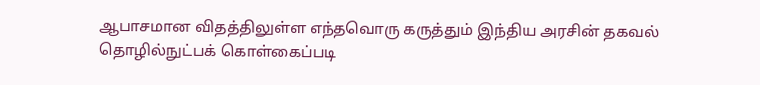ஆபாசமான விதத்திலுள்ள எந்தவொரு கருத்தும் இந்திய அரசின் தகவல் தொழில்நுட்பக் கொள்கைப்படி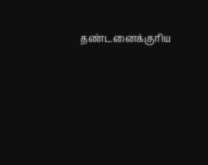தண்டனைக்குரிய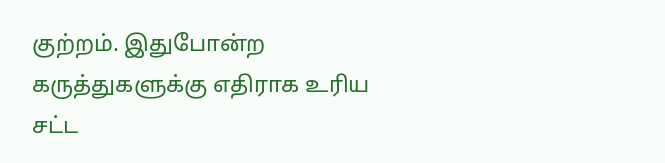குற்றம். இதுபோன்ற கருத்துகளுக்கு எதிராக உரிய சட்ட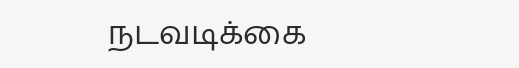நடவடிக்கை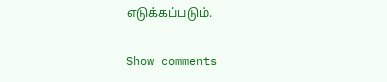எடுக்கப்படும்.

Show comments